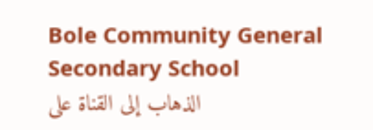Bole Community General Secondary School
الذهاب إلى القناة على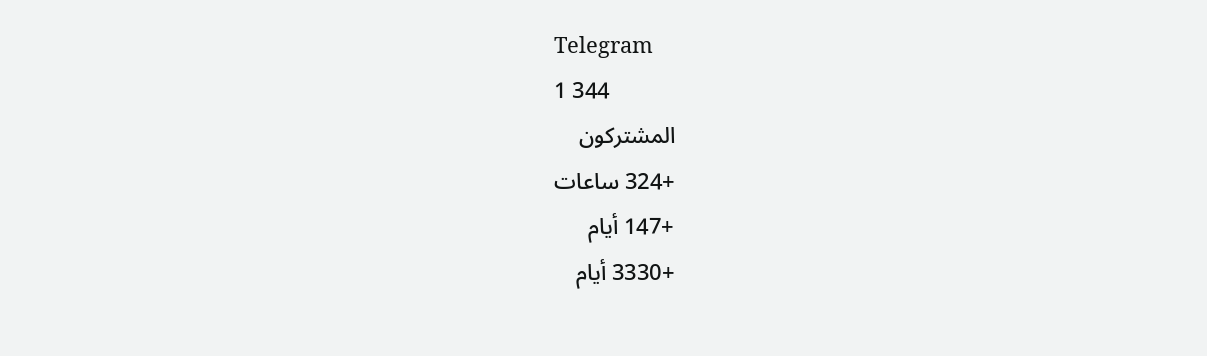Telegram
1 344
المشتركون
+324 ساعات
+147 أيام
+3330 أيام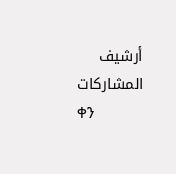أرشيف المشاركات
ቀን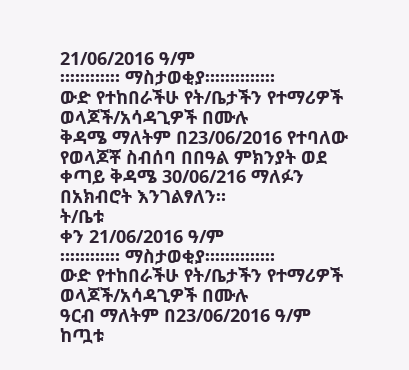21/06/2016 ዓ/ም
።።።።።። ማስታወቂያ።።።።።።።
ውድ የተከበራችሁ የት/ቤታችን የተማሪዎች ወላጆች/አሳዳጊዎች በሙሉ
ቅዳሜ ማለትም በ23/06/2016 የተባለው የወላጆቾ ስብሰባ በበዓል ምክንያት ወደ ቀጣይ ቅዳሜ 30/06/216 ማለፉን በአክብሮት እንገልፃለን።
ት/ቤቱ
ቀን 21/06/2016 ዓ/ም
።።።።።። ማስታወቂያ።።።።።።።
ውድ የተከበራችሁ የት/ቤታችን የተማሪዎች ወላጆች/አሳዳጊዎች በሙሉ
ዓርብ ማለትም በ23/06/2016 ዓ/ም ከጧቱ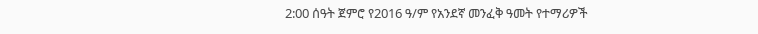2:00 ሰዓት ጀምሮ የ2016 ዓ/ም የአንደኛ መንፈቅ ዓመት የተማሪዎች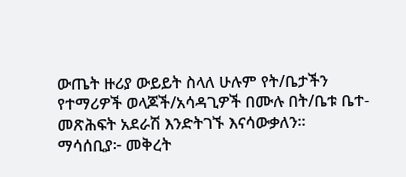ውጤት ዙሪያ ውይይት ስላለ ሁሉም የት/ቤታችን የተማሪዎች ወላጆች/አሳዳጊዎች በሙሉ በት/ቤቱ ቤተ-መጽሕፍት አደራሽ እንድትገኙ እናሳውቃለን።
ማሳሰቢያ፦ መቅረት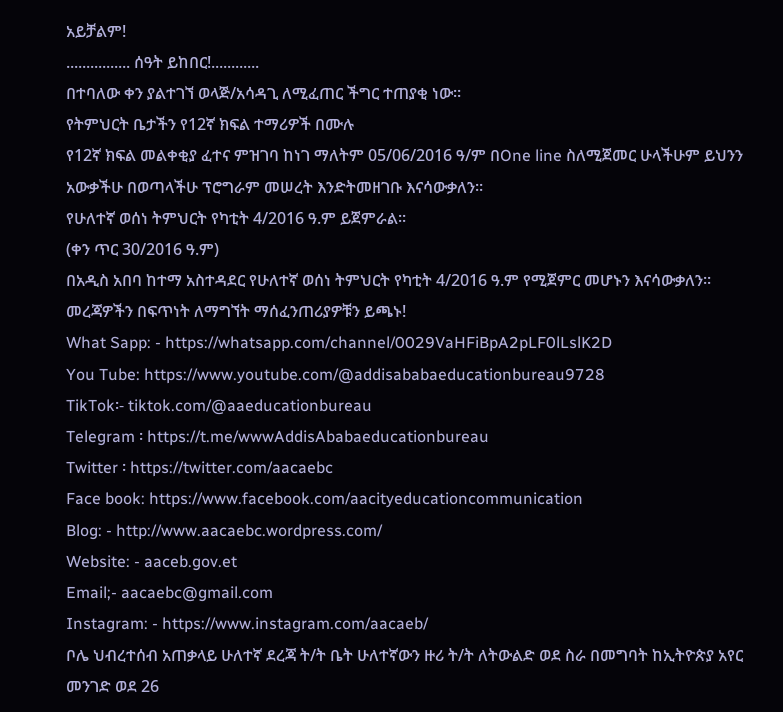አይቻልም!
................ ሰዓት ይከበር!............
በተባለው ቀን ያልተገኘ ወላጅ/አሳዳጊ ለሚፈጠር ችግር ተጠያቂ ነው።
የትምህርት ቤታችን የ12ኛ ክፍል ተማሪዎች በሙሉ
የ12ኛ ክፍል መልቀቂያ ፈተና ምዝገባ ከነገ ማለትም 05/06/2016 ዓ/ም በOne line ስለሚጀመር ሁላችሁም ይህንን አውቃችሁ በወጣላችሁ ፕሮግራም መሠረት እንድትመዘገቡ እናሳውቃለን።
የሁለተኛ ወሰነ ትምህርት የካቲት 4/2016 ዓ.ም ይጀምራል፡፡
(ቀን ጥር 30/2016 ዓ.ም)
በአዲስ አበባ ከተማ አስተዳደር የሁለተኛ ወሰነ ትምህርት የካቲት 4/2016 ዓ.ም የሚጀምር መሆኑን እናሳውቃለን፡፡
መረጃዎችን በፍጥነት ለማግኘት ማሰፈንጠሪያዎቹን ይጫኑ!
What Sapp: - https://whatsapp.com/channel/0029VaHFiBpA2pLF0lLslK2D
You Tube: https://www.youtube.com/@addisababaeducationbureau9728
TikTok፡- tiktok.com/@aaeducationbureau
Telegram ፡ https://t.me/wwwAddisAbabaeducationbureau
Twitter ፡ https://twitter.com/aacaebc
Face book: https://www.facebook.com/aacityeducationcommunication
Blog: - http://www.aacaebc.wordpress.com/
Website: - aaceb.gov.et
Email;- aacaebc@gmail.com
Instagram: - https://www.instagram.com/aacaeb/
ቦሌ ህብረተሰብ አጠቃላይ ሁለተኛ ደረጃ ት/ት ቤት ሁለተኛውን ዙሪ ት/ት ለትውልድ ወደ ስራ በመግባት ከኢትዮጵያ አየር መንገድ ወደ 26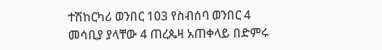ተሽከርካሪ ወንበር 103 የስብሰባ ወንበር 4 መሳቢያ ያላቸው 4 ጠረጴዛ አጠቀላይ በድምሩ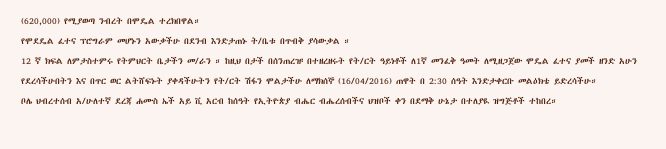(620,000) የሚያወጣ ንብረት በሞዴል ተረክበዋል።
የሞደዴል ፈተና ፕሮግራም መሆኑን አውቃችሁ በደንብ እንድታጠኑ ት/ቤቱ በጥብቅ ያሳውቃል ።
12 ኛ ክፍል ለምታስተምሩ የትምህርት ቤታችን መ/ራን ። ከዚህ በታች በሰንጠረዡ በተዘረዘሩት የት/ርት ዓይነቶች ለ1ኛ መንፈቅ ዓመት ለሚዘጋጀው ሞዴል ፈተና ያመች ዘንድ አሁን የደረሳችሁበትን እና በጥር ወር ልትሸፍኑት ያቀዳችሁትን የት/ርት ሽፋን ሞልታችሁ ለማክሰኞ (16/04/2016) ጠዋት በ 2:30 ሰዓት እንድታቀርቡ መልዕክቴ ይድረሳችሁ።
ቦሌ ህብረተሰብ አ/ሁለተኛ ደረጃ ሐሙስ ኤች አይ ቪ አርብ ከሰዓት የኢትዮጵያ ብሔር ብሔረሰብችና ህዝቦች ቀን በደማቅ ሁኔታ በተለያዪ ዝግጅቶች ተከበረ።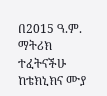በ2015 ዓ.ም. ማትሪክ ተፈትናችሁ ከቴክኒክና ሙያ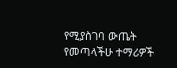የሚያስገባ ውጤት የመጣላችሁ ተማሪዎች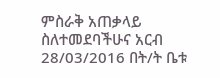ምስራቅ አጠቃላይ ስለተመደባችሁና አርብ 28/03/2016 በት/ት ቤቱ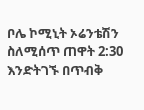ቦሌ ኮሚኒት ኦሬንቴሽን ስለሚሰጥ ጠዋት 2:30 እንድትገኙ በጥብቅ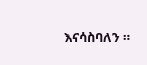እናሳስባለን ።